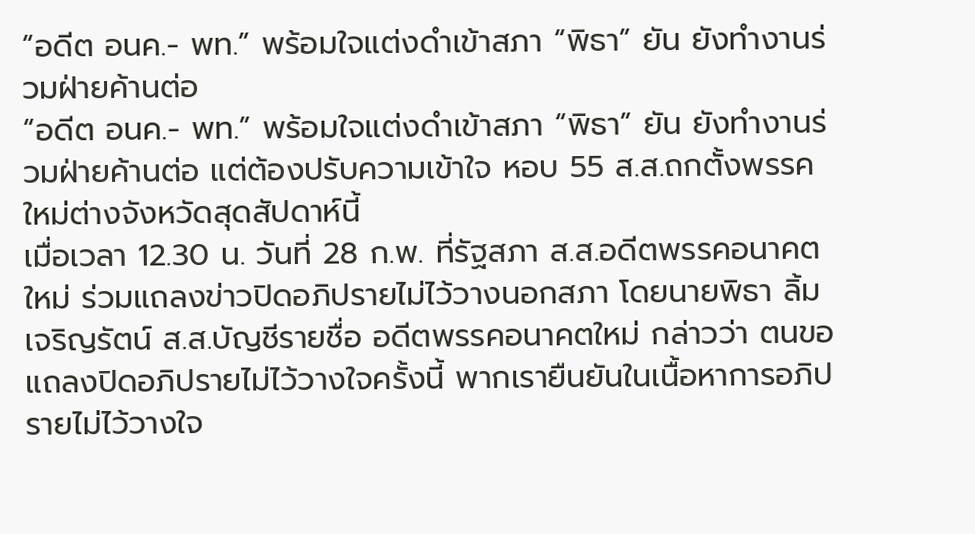“อดีต อนค.- พท.” พร้อมใจแต่งดำเข้าสภา “พิธา” ยัน ยังทำงานร่วมฝ่ายค้านต่อ
“อดีต อนค.- พท.” พร้อมใจแต่งดำเข้าสภา “พิธา” ยัน ยังทำงานร่วมฝ่ายค้านต่อ แต่ต้องปรับความเข้าใจ หอบ 55 ส.ส.ถกตั้งพรรคใหม่ต่างจังหวัดสุดสัปดาห์นี้
เมื่อเวลา 12.30 น. วันที่ 28 ก.พ. ที่รัฐสภา ส.ส.อดีตพรรคอนาคตใหม่ ร่วมแถลงข่าวปิดอภิปรายไม่ไว้วางนอกสภา โดยนายพิธา ลิ้มเจริญรัตน์ ส.ส.บัญชีรายชื่อ อดีตพรรคอนาคตใหม่ กล่าวว่า ตนขอแถลงปิดอภิปรายไม่ไว้วางใจครั้งนี้ พากเรายืนยันในเนื้อหาการอภิปรายไม่ไว้วางใจ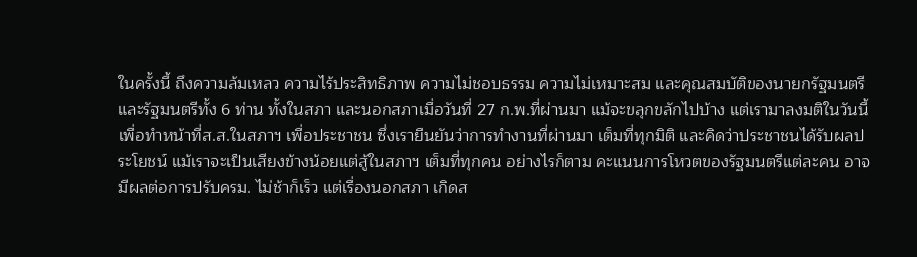ในครั้งนี้ ถึงความล้มเหลว ความไร้ประสิทธิภาพ ความไม่ชอบธรรม ความไม่เหมาะสม และคุณสมบัติของนายกรัฐมนตรี และรัฐมนตรีทั้ง 6 ท่าน ทั้งในสภา และนอกสภาเมื่อวันที่ 27 ก.พ.ที่ผ่านมา แม้จะขลุกขลักไปบ้าง แต่เรามาลงมติในวันนี้ เพื่อทำหน้าที่ส.ส.ในสภาฯ เพื่อประชาชน ซึ่งเรายืนยันว่าการทำงานที่ผ่านมา เต็มที่ทุกมิติ และคิดว่าประชาชนได้รับผลประโยชน์ แม้เราจะเป็นเสียงข้างน้อยแต่สู้ในสภาฯ เต็มที่ทุกคน อย่างไรก็ตาม คะแนนการโหวตของรัฐมนตรีแต่ละคน อาจมีผลต่อการปรับครม. ไม่ช้าก็เร็ว แต่เรื่องนอกสภา เกิดส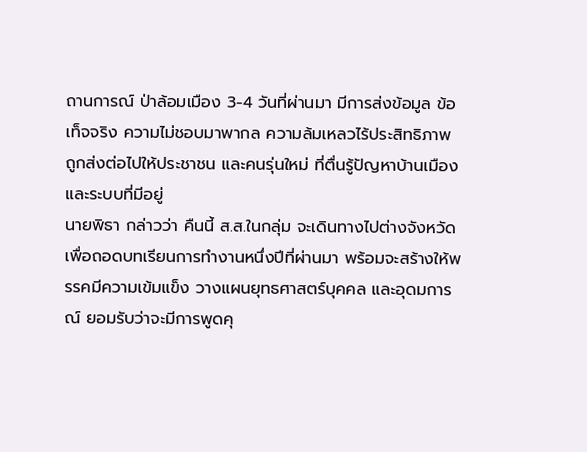ถานการณ์ ป่าล้อมเมือง 3-4 วันที่ผ่านมา มีการส่งข้อมูล ข้อเท็จจริง ความไม่ชอบมาพากล ความล้มเหลวไร้ประสิทธิภาพ ถูกส่งต่อไปให้ประชาชน และคนรุ่นใหม่ ที่ตื่นรู้ปัญหาบ้านเมืองและระบบที่มีอยู่
นายพิธา กล่าวว่า คืนนี้ ส.ส.ในกลุ่ม จะเดินทางไปต่างจังหวัด เพื่อถอดบทเรียนการทำงานหนึ่งปีที่ผ่านมา พร้อมจะสร้างให้พรรคมีความเข้มแข็ง วางแผนยุทธศาสตร์บุคคล และอุดมการณ์ ยอมรับว่าจะมีการพูดคุ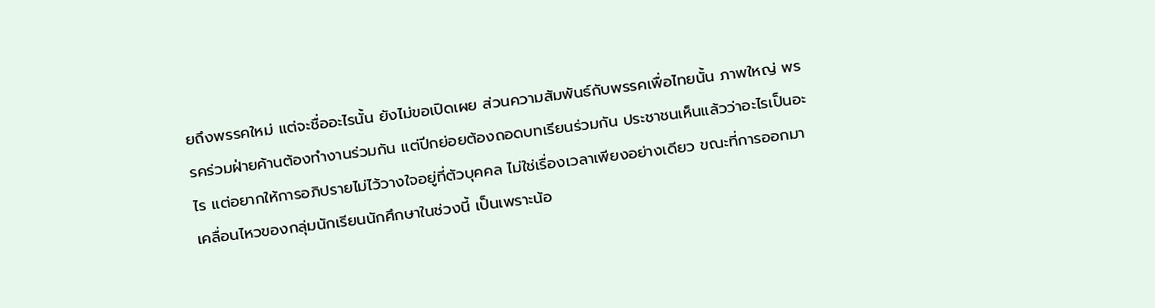ยถึงพรรคใหม่ แต่จะชื่ออะไรนั้น ยังไม่ขอเปิดเผย ส่วนความสัมพันธ์กับพรรคเพื่อไทยนั้น ภาพใหญ่ พรรคร่วมฝ่ายค้านต้องทำงานร่วมกัน แต่ปีกย่อยต้องถอดบทเรียนร่วมกัน ประชาชนเห็นแล้วว่าอะไรเป็นอะไร แต่อยากให้การอภิปรายไม่ไว้วางใจอยู่ที่ตัวบุคคล ไม่ใช่เรื่องเวลาเพียงอย่างเดียว ขณะที่การออกมาเคลื่อนไหวของกลุ่มนักเรียนนักศึกษาในช่วงนี้ เป็นเพราะน้อ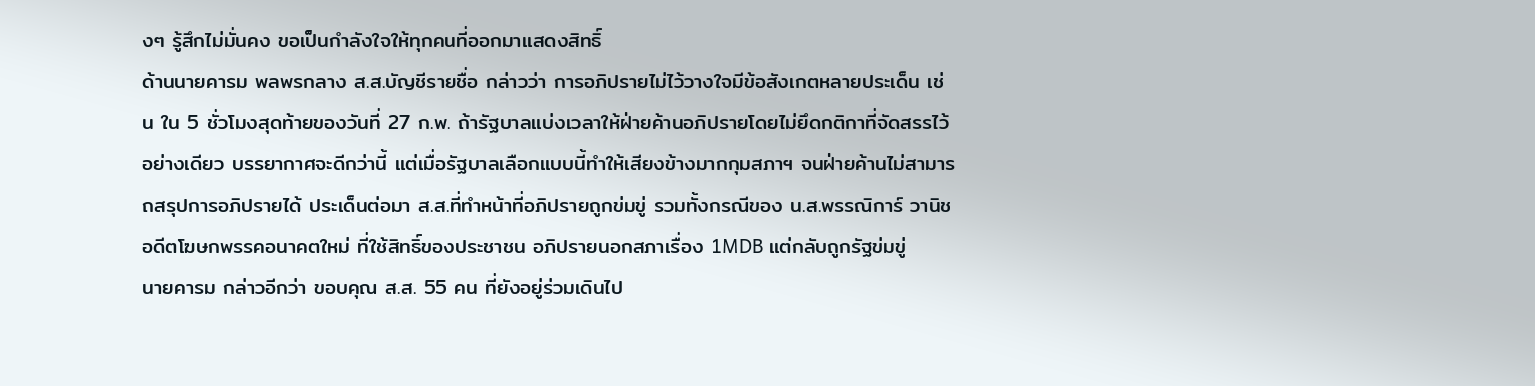งๆ รู้สึกไม่มั่นคง ขอเป็นกำลังใจให้ทุกคนที่ออกมาแสดงสิทธิ์
ด้านนายคารม พลพรกลาง ส.ส.บัญชีรายชื่อ กล่าวว่า การอภิปรายไม่ไว้วางใจมีข้อสังเกตหลายประเด็น เช่น ใน 5 ชั่วโมงสุดท้ายของวันที่ 27 ก.พ. ถ้ารัฐบาลแบ่งเวลาให้ฝ่ายค้านอภิปรายโดยไม่ยึดกติกาที่จัดสรรไว้อย่างเดียว บรรยากาศจะดีกว่านี้ แต่เมื่อรัฐบาลเลือกแบบนี้ทำให้เสียงข้างมากกุมสภาฯ จนฝ่ายค้านไม่สามารถสรุปการอภิปรายได้ ประเด็นต่อมา ส.ส.ที่ทำหน้าที่อภิปรายถูกข่มขู่ รวมทั้งกรณีของ น.ส.พรรณิการ์ วานิช อดีตโฆษกพรรคอนาคตใหม่ ที่ใช้สิทธิ์ของประชาชน อภิปรายนอกสภาเรื่อง 1MDB แต่กลับถูกรัฐข่มขู่
นายคารม กล่าวอีกว่า ขอบคุณ ส.ส. 55 คน ที่ยังอยู่ร่วมเดินไป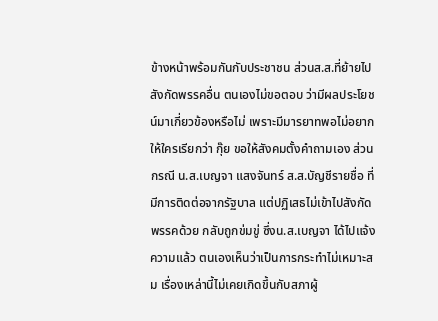ข้างหน้าพร้อมกันกับประชาชน ส่วนส.ส.ที่ย้ายไปสังกัดพรรคอื่น ตนเองไม่ขอตอบ ว่ามีผลประโยชน์มาเกี่ยวข้องหรือไม่ เพราะมีมารยาทพอไม่อยากให้ใครเรียกว่า กุ๊ย ขอให้สังคมตั้งคำถามเอง ส่วนกรณี น.ส.เบญจา แสงจันทร์ ส.ส.บัญชีรายชื่อ ที่มีการติดต่อจากรัฐบาล แต่ปฏิเสธไม่เข้าไปสังกัดพรรคด้วย กลับถูกข่มขู่ ซึ่งน.ส.เบญจา ได้ไปแจ้งความแล้ว ตนเองเห็นว่าเป็นการกระทำไม่เหมาะสม เรื่องเหล่านี้ไม่เคยเกิดขึ้นกับสภาผู้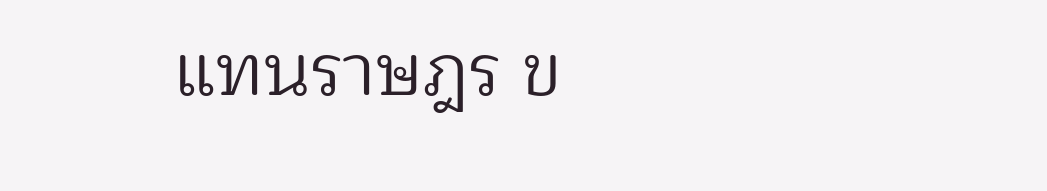แทนราษฎร ข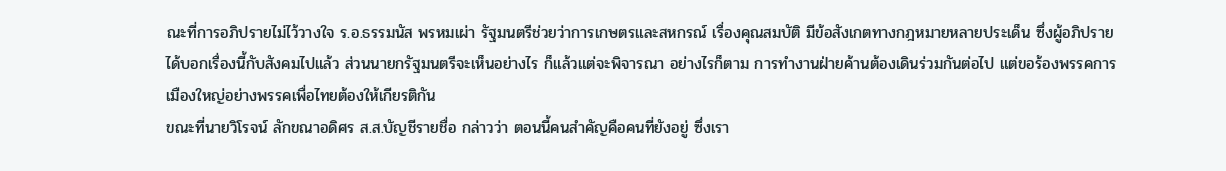ณะที่การอภิปรายไม่ไว้วางใจ ร.อ.ธรรมนัส พรหมเผ่า รัฐมนตรีช่วยว่าการเกษตรและสหกรณ์ เรื่องคุณสมบัติ มีข้อสังเกตทางกฎหมายหลายประเด็น ซึ่งผู้อภิปราย ได้บอกเรื่องนี้กับสังคมไปแล้ว ส่วนนายกรัฐมนตรีจะเห็นอย่างไร ก็แล้วแต่จะพิจารณา อย่างไรก็ตาม การทำงานฝ่ายค้านต้องเดินร่วมกันต่อไป แต่ขอร้องพรรคการเมืองใหญ่อย่างพรรคเพื่อไทยต้องให้เกียรติกัน
ขณะที่นายวิโรจน์ ลักขณาอดิศร ส.ส.บัญชีรายชื่อ กล่าวว่า ตอนนี้คนสำคัญคือคนที่ยังอยู่ ซึ่งเรา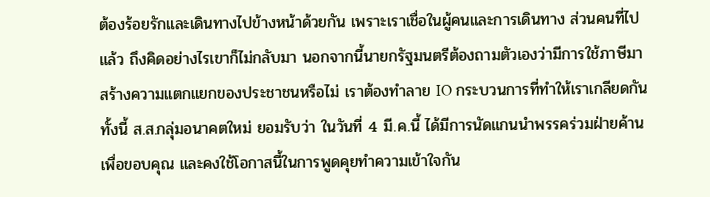ต้องร้อยรักและเดินทางไปข้างหน้าด้วยกัน เพราะเราเชื่อในผู้คนและการเดินทาง ส่วนคนที่ไปแล้ว ถึงคิดอย่างไรเขาก็ไม่กลับมา นอกจากนี้นายกรัฐมนตรีต้องถามตัวเองว่ามีการใช้ภาษีมาสร้างความแตกแยกของประชาชนหรือไม่ เราต้องทำลาย IO กระบวนการที่ทำให้เราเกลียดกัน ทั้งนี้ ส.ส.กลุ่มอนาคตใหม่ ยอมรับว่า ในวันที่ 4 มี.ค.นี้ ได้มีการนัดแกนนำพรรคร่วมฝ่ายค้าน เพื่อขอบคุณ และคงใช้โอกาสนี้ในการพูดคุยทำความเข้าใจกัน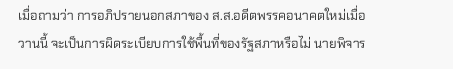เมื่อถามว่า การอภิปรายนอกสภาของ ส.ส.อดีตพรรคอนาคตใหม่เมื่อวานนี้ จะเป็นการผิดระเบียบการใช้พื้นที่ของรัฐสภาหรือไม่ นายพิจาร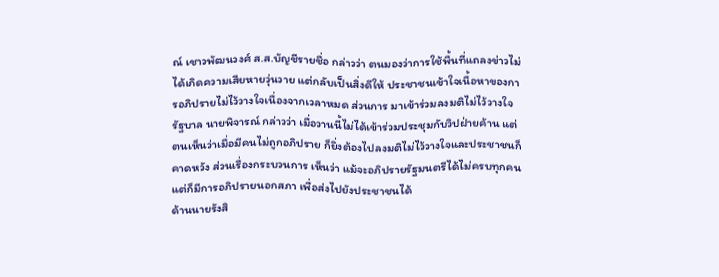ณ์ เชาวพัฒนวงศ์ ส.ส.บัญชีรายชื่อ กล่าวว่า ตนมองว่าการใช้พื้นที่แถลงข่าวไม่ได้เกิดความเสียหายวุ่นวาย แต่กลับเป็นสิ่งดีให้ ประชาชนเข้าใจเนื้อหาของการอภิปรายไม่ไว้วางใจเนื่องจากเวลาหมด ส่วนการ มาเข้าร่วมลงมติไม่ไว้วางใจรัฐบาล นายพิจารณ์ กล่าวว่า เมื่อวานนี้ไม่ได้เข้าร่วมประชุมกับวิปฝ่ายค้าน แต่ตนเห็นว่าเมื่อมีคนไม่ถูกอภิปราย ก็ยิ่งต้องไปลงมติไม่ไว้วางใจและประชาชนก็คาดหวัง ส่วนเรื่องกระบวนการ เห็นว่า แม้จะอภิปรายรัฐมนตรีได้ไม่ครบทุกคน แต่ก็มีการอภิปรายนอกสภา เพื่อส่งไปยังประชาชนได้
ด้านนายรังสิ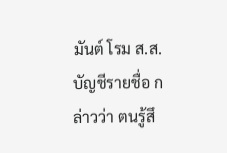มันต์ โรม ส.ส.บัญชีรายชื่อ กล่าวว่า ตนรู้สึ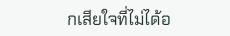กเสียใจที่ไม่ได้อ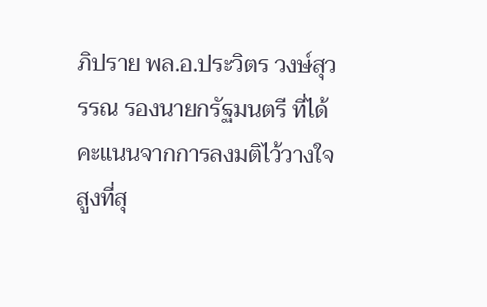ภิปราย พล.อ.ประวิตร วงษ์สุวรรณ รองนายกรัฐมนตรี ที่ได้คะแนนจากการลงมติไว้วางใจสูงที่สุ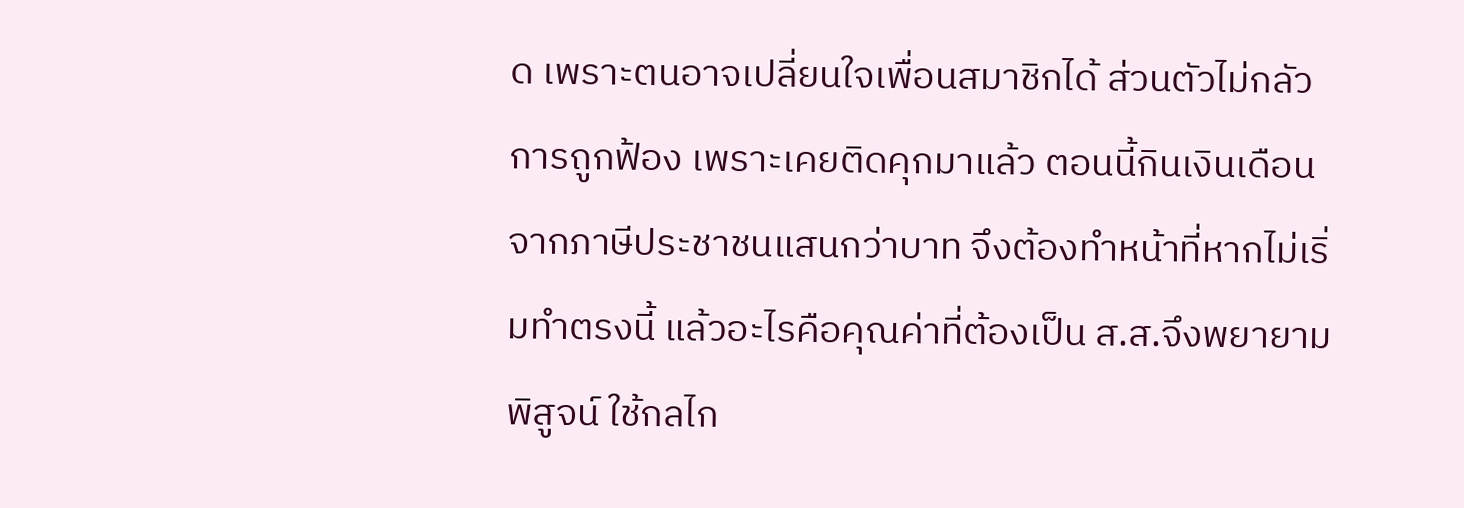ด เพราะตนอาจเปลี่ยนใจเพื่อนสมาชิกได้ ส่วนตัวไม่กลัวการถูกฟ้อง เพราะเคยติดคุกมาแล้ว ตอนนี้กินเงินเดือนจากภาษีประชาชนแสนกว่าบาท จึงต้องทำหน้าที่หากไม่เริ่มทำตรงนี้ แล้วอะไรคือคุณค่าที่ต้องเป็น ส.ส.จึงพยายามพิสูจน์ ใช้กลไก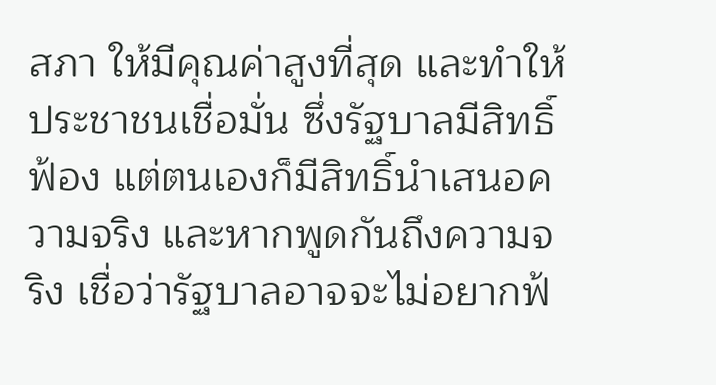สภา ให้มีคุณค่าสูงที่สุด และทำให้ประชาชนเชื่อมั่น ซึ่งรัฐบาลมีสิทธิ์ฟ้อง แต่ตนเองก็มีสิทธิ์นำเสนอความจริง และหากพูดกันถึงความจริง เชื่อว่ารัฐบาลอาจจะไม่อยากฟ้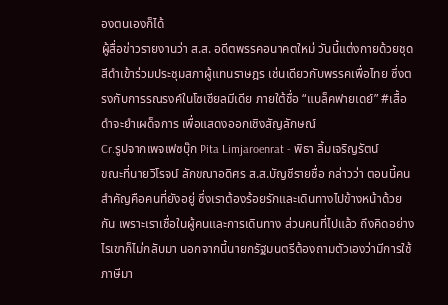องตนเองก็ได้
ผู้สื่อข่าวรายงานว่า ส.ส. อดีตพรรคอนาคตใหม่ วันนี้แต่งกายด้วยชุดสีดำเข้าร่วมประชุมสภาผู้แทนราษฎร เช่นเดียวกับพรรคเพื่อไทย ซึ่งตรงกับการรณรงค์ในโซเชียลมีเดีย ภายใต้ชื่อ “แบล็คฟายเดย์” #เสื้อดำจะยำเผด็จการ เพื่อแสดงออกเชิงสัญลักษณ์
Cr.รูปจากเพจเฟซบุ๊ก Pita Limjaroenrat - พิธา ลิ้มเจริญรัตน์
ขณะที่นายวิโรจน์ ลักขณาอดิศร ส.ส.บัญชีรายชื่อ กล่าวว่า ตอนนี้คนสำคัญคือคนที่ยังอยู่ ซึ่งเราต้องร้อยรักและเดินทางไปข้างหน้าด้วยกัน เพราะเราเชื่อในผู้คนและการเดินทาง ส่วนคนที่ไปแล้ว ถึงคิดอย่างไรเขาก็ไม่กลับมา นอกจากนี้นายกรัฐมนตรีต้องถามตัวเองว่ามีการใช้ภาษีมา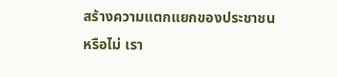สร้างความแตกแยกของประชาชนหรือไม่ เรา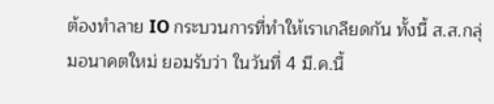ต้องทำลาย IO กระบวนการที่ทำให้เราเกลียดกัน ทั้งนี้ ส.ส.กลุ่มอนาคตใหม่ ยอมรับว่า ในวันที่ 4 มี.ค.นี้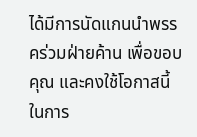ได้มีการนัดแกนนำพรรคร่วมฝ่ายค้าน เพื่อขอบคุณ และคงใช้โอกาสนี้ในการ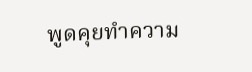พูดคุยทำความ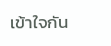เข้าใจกัน